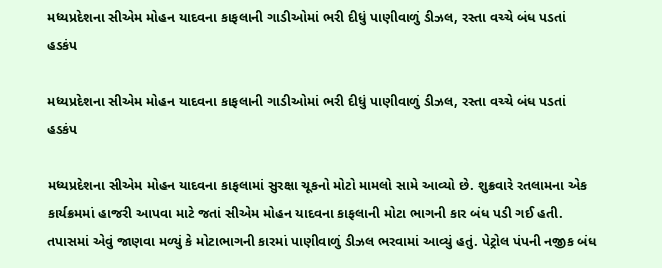મધ્યપ્રદેશના સીએમ મોહન યાદવના કાફલાની ગાડીઓમાં ભરી દીધું પાણીવાળું ડીઝલ, રસ્તા વચ્ચે બંધ પડતાં હડકંપ

મધ્યપ્રદેશના સીએમ મોહન યાદવના કાફલાની ગાડીઓમાં ભરી દીધું પાણીવાળું ડીઝલ, રસ્તા વચ્ચે બંધ પડતાં હડકંપ

મધ્યપ્રદેશના સીએમ મોહન યાદવના કાફલામાં સુરક્ષા ચૂકનો મોટો મામલો સામે આવ્યો છે. શુક્રવારે રતલામના એક કાર્યક્રમમાં હાજરી આપવા માટે જતાં સીએમ મોહન યાદવના કાફલાની મોટા ભાગની કાર બંધ પડી ગઈ હતી. તપાસમાં એવું જાણવા મળ્યું કે મોટાભાગની કારમાં પાણીવાળું ડીઝલ ભરવામાં આવ્યું હતું. પેટ્રોલ પંપની નજીક બંધ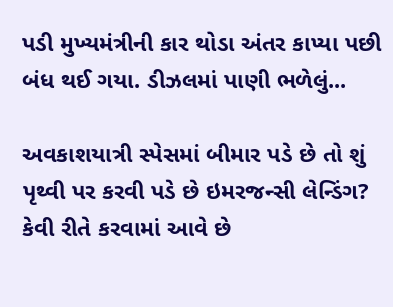પડી મુખ્યમંત્રીની કાર થોડા અંતર કાપ્યા પછી બંધ થઈ ગયા. ડીઝલમાં પાણી ભળેલું...

અવકાશયાત્રી સ્પેસમાં બીમાર પડે છે તો શું પૃથ્વી પર કરવી પડે છે ઇમરજન્સી લેન્ડિંગ? કેવી રીતે કરવામાં આવે છે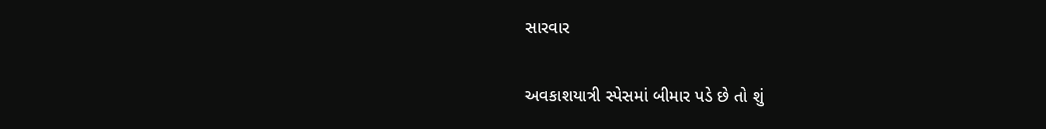સારવાર

અવકાશયાત્રી સ્પેસમાં બીમાર પડે છે તો શું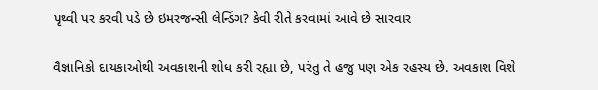પૃથ્વી પર કરવી પડે છે ઇમરજન્સી લેન્ડિંગ? કેવી રીતે કરવામાં આવે છે સારવાર

વૈજ્ઞાનિકો દાયકાઓથી અવકાશની શોધ કરી રહ્યા છે, પરંતુ તે હજુ પણ એક રહસ્ય છે. અવકાશ વિશે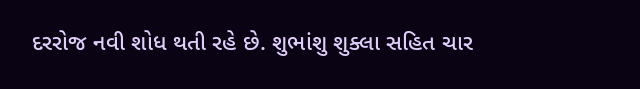દરરોજ નવી શોધ થતી રહે છે. શુભાંશુ શુક્લા સહિત ચાર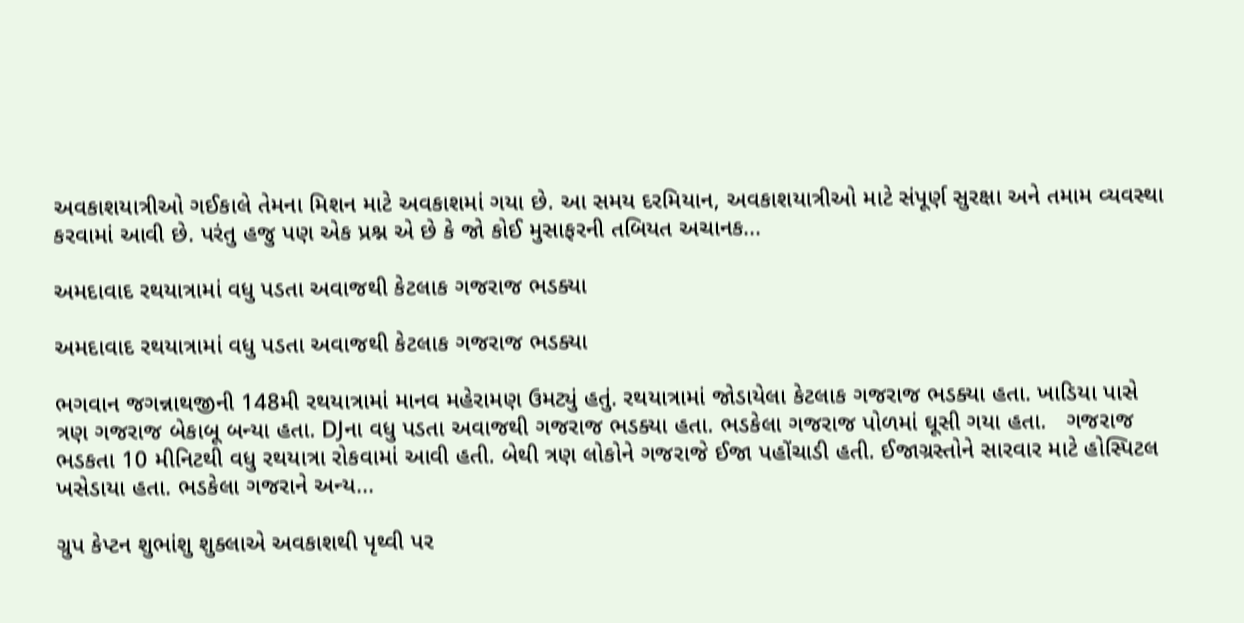અવકાશયાત્રીઓ ગઈકાલે તેમના મિશન માટે અવકાશમાં ગયા છે. આ સમય દરમિયાન, અવકાશયાત્રીઓ માટે સંપૂર્ણ સુરક્ષા અને તમામ વ્યવસ્થા કરવામાં આવી છે. પરંતુ હજુ પણ એક પ્રશ્ન એ છે કે જો કોઈ મુસાફરની તબિયત અચાનક...

અમદાવાદ રથયાત્રામાં વધુ પડતા અવાજથી કેટલાક ગજરાજ ભડક્યા

અમદાવાદ રથયાત્રામાં વધુ પડતા અવાજથી કેટલાક ગજરાજ ભડક્યા

ભગવાન જગન્નાથજીની 148મી રથયાત્રામાં માનવ મહેરામણ ઉમટ્યું હતું. રથયાત્રામાં જોડાયેલા કેટલાક ગજરાજ ભડક્યા હતા. ખાડિયા પાસે ત્રણ ગજરાજ બેકાબૂ બન્યા હતા. DJના વધુ પડતા અવાજથી ગજરાજ ભડક્યા હતા. ભડકેલા ગજરાજ પોળમાં ઘૂસી ગયા હતા.   ગજરાજ ભડકતા 10 મીનિટથી વધુ રથયાત્રા રોકવામાં આવી હતી. બેથી ત્રણ લોકોને ગજરાજે ઈજા પહોંચાડી હતી. ઈજાગ્રસ્તોને સારવાર માટે હોસ્પિટલ ખસેડાયા હતા. ભડકેલા ગજરાને અન્ય...

ગ્રુપ કેપ્ટન શુભાંશુ શુક્લાએ અવકાશથી પૃથ્વી પર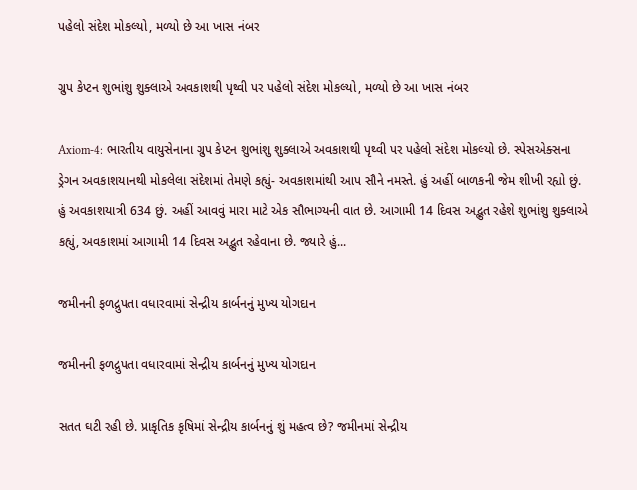પહેલો સંદેશ મોકલ્યો, મળ્યો છે આ ખાસ નંબર

ગ્રુપ કેપ્ટન શુભાંશુ શુક્લાએ અવકાશથી પૃથ્વી પર પહેલો સંદેશ મોકલ્યો, મળ્યો છે આ ખાસ નંબર

Axiom-4: ભારતીય વાયુસેનાના ગ્રુપ કેપ્ટન શુભાંશુ શુક્લાએ અવકાશથી પૃથ્વી પર પહેલો સંદેશ મોકલ્યો છે. સ્પેસએક્સના ડ્રેગન અવકાશયાનથી મોકલેલા સંદેશમાં તેમણે કહ્યું- અવકાશમાંથી આપ સૌને નમસ્તે. હું અહીં બાળકની જેમ શીખી રહ્યો છું. હું અવકાશયાત્રી 634 છું. અહીં આવવું મારા માટે એક સૌભાગ્યની વાત છે. આગામી 14 દિવસ અદ્ભુત રહેશે શુભાંશુ શુક્લાએ કહ્યું, અવકાશમાં આગામી 14 દિવસ અદ્ભુત રહેવાના છે. જ્યારે હું...

જમીનની ફળદ્રુપતા વધારવામાં સેન્દ્રીય કાર્બનનું મુખ્ય યોગદાન

જમીનની ફળદ્રુપતા વધારવામાં સેન્દ્રીય કાર્બનનું મુખ્ય યોગદાન

સતત ઘટી રહી છે. પ્રાકૃતિક કૃષિમાં સેન્દ્રીય કાર્બનનું શું મહત્વ છે? જમીનમાં સેન્દ્રીય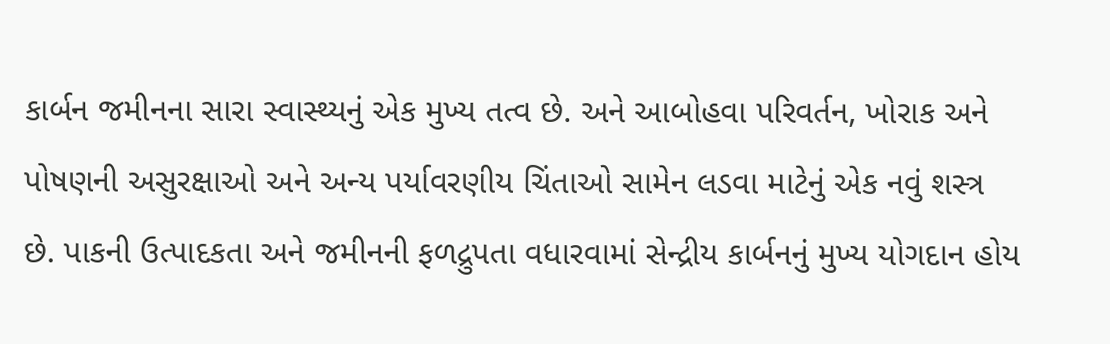કાર્બન જમીનના સારા સ્વાસ્થ્યનું એક મુખ્ય તત્વ છે. અને આબોહવા પરિવર્તન, ખોરાક અને પોષણની અસુરક્ષાઓ અને અન્ય પર્યાવરણીય ચિંતાઓ સામેન લડવા માટેનું એક નવું શસ્ત્ર છે. પાકની ઉત્પાદકતા અને જમીનની ફળદ્રુપતા વધારવામાં સેન્દ્રીય કાર્બનનું મુખ્ય યોગદાન હોય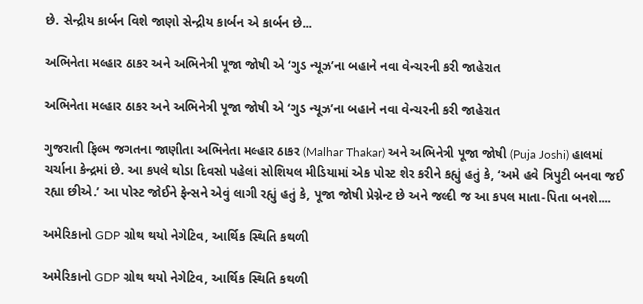છે. સેન્દ્રીય કાર્બન વિશે જાણો સેન્દ્રીય કાર્બન એ કાર્બન છે...

અભિનેતા મલ્હાર ઠાકર અને અભિનેત્રી પૂજા જોષી એ ‘ગુડ ન્યૂઝ’ના બહાને નવા વેન્ચરની કરી જાહેરાત

અભિનેતા મલ્હાર ઠાકર અને અભિનેત્રી પૂજા જોષી એ ‘ગુડ ન્યૂઝ’ના બહાને નવા વેન્ચરની કરી જાહેરાત

ગુજરાતી ફિલ્મ જગતના જાણીતા અભિનેતા મલ્હાર ઠાકર (Malhar Thakar) અને અભિનેત્રી પૂજા જોષી (Puja Joshi) હાલમાં ચર્ચાના કેન્દ્રમાં છે. આ કપલે થોડા દિવસો પહેલાં સોશિયલ મીડિયામાં એક પોસ્ટ શેર કરીને કહ્યું હતું કે, ‘અમે હવે ત્રિપુટી બનવા જઈ રહ્યા છીએ.’ આ પોસ્ટ જોઈને ફેન્સને એવું લાગી રહ્યું હતું કે, પૂજા જોષી પ્રેગ્નેન્ટ છે અને જલ્દી જ આ કપલ માતા-પિતા બનશે....

અમેરિકાનો GDP ગ્રોથ થયો નેગેટિવ, આર્થિક સ્થિતિ કથળી

અમેરિકાનો GDP ગ્રોથ થયો નેગેટિવ, આર્થિક સ્થિતિ કથળી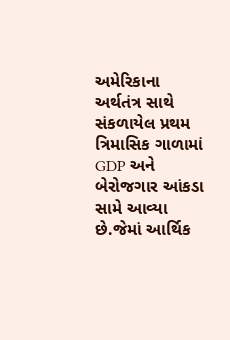અમેરિકાના અર્થતંત્ર સાથે સંકળાયેલ પ્રથમ ત્રિમાસિક ગાળામાં GDP અને બેરોજગાર આંકડા સામે આવ્યા છે.જેમાં આર્થિક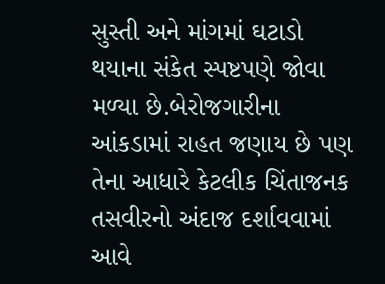સુસ્તી અને માંગમાં ઘટાડો થયાના સંકેત સ્પષ્ટપણે જોવા મળ્યા છે.બેરોજગારીના આંકડામાં રાહત જણાય છે પણ તેના આધારે કેટલીક ચિંતાજનક તસવીરનો અંદાજ દર્શાવવામાં આવે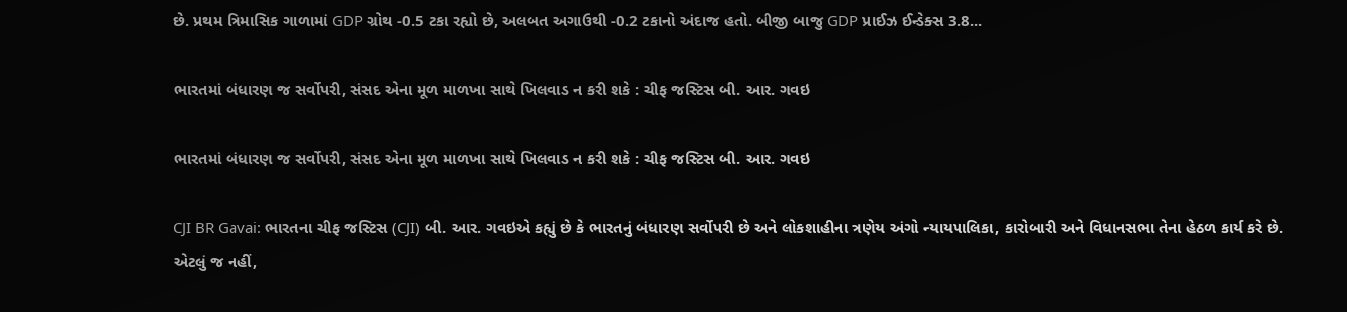છે. પ્રથમ ત્રિમાસિક ગાળામાં GDP ગ્રોથ -0.5 ટકા રહ્યો છે, અલબત અગાઉથી -0.2 ટકાનો અંદાજ હતો. બીજી બાજુ GDP પ્રાઈઝ ઈન્ડેક્સ 3.8...

ભારતમાં બંધારણ જ સર્વોપરી, સંસદ એના મૂળ માળખા સાથે ખિલવાડ ન કરી શકે : ચીફ જસ્ટિસ બી. આર. ગવઇ

ભારતમાં બંધારણ જ સર્વોપરી, સંસદ એના મૂળ માળખા સાથે ખિલવાડ ન કરી શકે : ચીફ જસ્ટિસ બી. આર. ગવઇ

CJI BR Gavai: ભારતના ચીફ જસ્ટિસ (CJI) બી. આર. ગવઇએ કહ્યું છે કે ભારતનું બંધારણ સર્વોપરી છે અને લોકશાહીના ત્રણેય અંગો ન્યાયપાલિકા, કારોબારી અને વિધાનસભા તેના હેઠળ કાર્ય કરે છે. એટલું જ નહીં,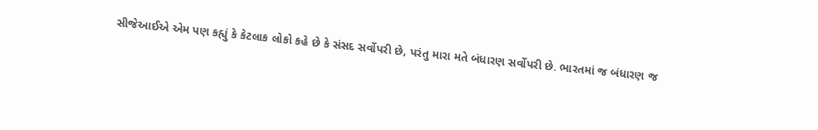સીજેઆઈએ એમ પણ કહ્યું કે કેટલાક લોકો કહે છે કે સંસદ સર્વોપરી છે, પરંતુ મારા મતે બંધારણ સર્વોપરી છે. ભારતમાં જ બંધારણ જ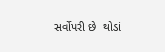સર્વોપરી છે  થોડાં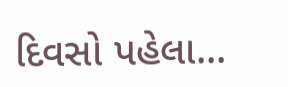દિવસો પહેલા...